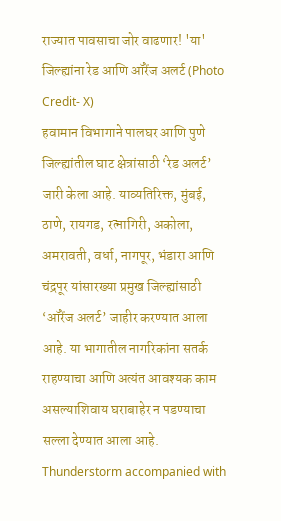राज्यात पावसाचा जोर वाढणार! 'या' जिल्ह्यांना रेड आणि ऑरेंज अलर्ट (Photo Credit- X)
हवामान विभागाने पालघर आणि पुणे जिल्ह्यांतील घाट क्षेत्रांसाठी ‘रेड अलर्ट’ जारी केला आहे. याव्यतिरिक्त, मुंबई, ठाणे, रायगड, रत्नागिरी, अकोला, अमरावती, वर्धा, नागपूर, भंडारा आणि चंद्रपूर यांसारख्या प्रमुख जिल्ह्यांसाठी ‘ऑरेंज अलर्ट’ जाहीर करण्यात आला आहे. या भागातील नागरिकांना सतर्क राहण्याचा आणि अत्यंत आवश्यक काम असल्याशिवाय घराबाहेर न पडण्याचा सल्ला देण्यात आला आहे.
Thunderstorm accompanied with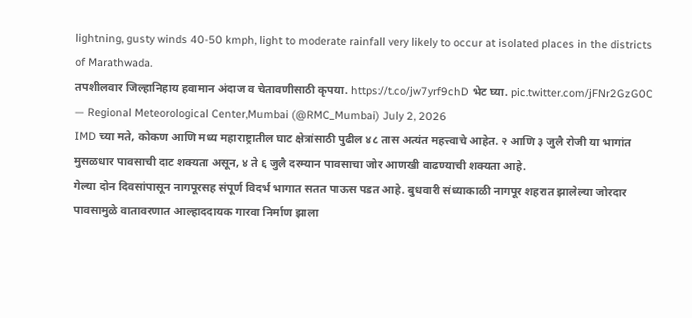lightning, gusty winds 40-50 kmph, light to moderate rainfall very likely to occur at isolated places in the districts of Marathwada.
तपशीलवार जिल्हानिहाय हवामान अंदाज व चेतावणीसाठी कृपया. https://t.co/jw7yrf9chD भेट घ्या. pic.twitter.com/jFNr2GzG0C — Regional Meteorological Center,Mumbai (@RMC_Mumbai) July 2, 2026
IMD च्या मते, कोकण आणि मध्य महाराष्ट्रातील घाट क्षेत्रांसाठी पुढील ४८ तास अत्यंत महत्त्वाचे आहेत. २ आणि ३ जुलै रोजी या भागांत मुसळधार पावसाची दाट शक्यता असून, ४ ते ६ जुलै दरम्यान पावसाचा जोर आणखी वाढण्याची शक्यता आहे.
गेल्या दोन दिवसांपासून नागपूरसह संपूर्ण विदर्भ भागात सतत पाऊस पडत आहे. बुधवारी संध्याकाळी नागपूर शहरात झालेल्या जोरदार पावसामुळे वातावरणात आल्हाददायक गारवा निर्माण झाला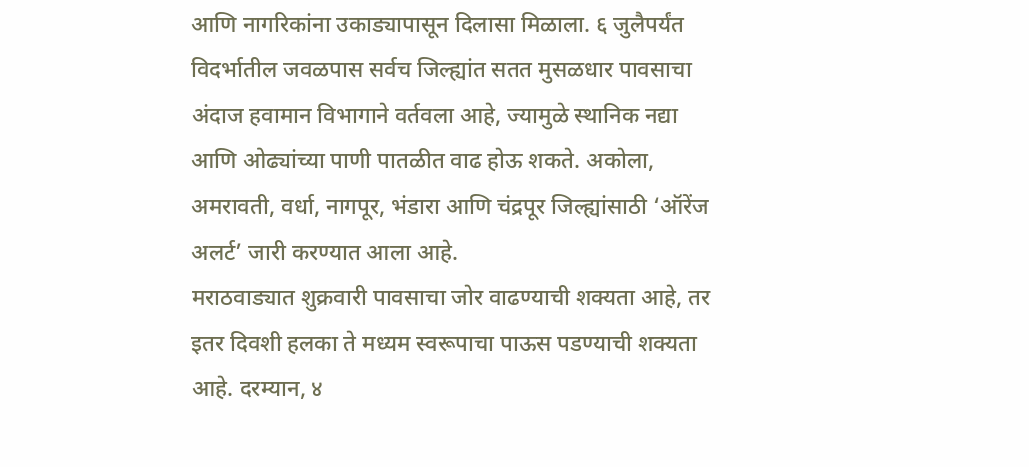आणि नागरिकांना उकाड्यापासून दिलासा मिळाला. ६ जुलैपर्यंत विदर्भातील जवळपास सर्वच जिल्ह्यांत सतत मुसळधार पावसाचा अंदाज हवामान विभागाने वर्तवला आहे, ज्यामुळे स्थानिक नद्या आणि ओढ्यांच्या पाणी पातळीत वाढ होऊ शकते. अकोला, अमरावती, वर्धा, नागपूर, भंडारा आणि चंद्रपूर जिल्ह्यांसाठी ‘ऑरेंज अलर्ट’ जारी करण्यात आला आहे.
मराठवाड्यात शुक्रवारी पावसाचा जोर वाढण्याची शक्यता आहे, तर इतर दिवशी हलका ते मध्यम स्वरूपाचा पाऊस पडण्याची शक्यता आहे. दरम्यान, ४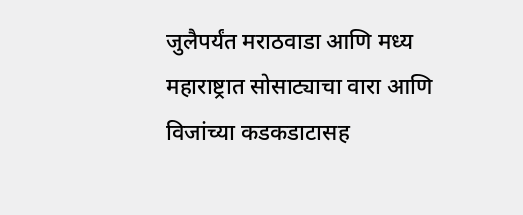जुलैपर्यंत मराठवाडा आणि मध्य महाराष्ट्रात सोसाट्याचा वारा आणि विजांच्या कडकडाटासह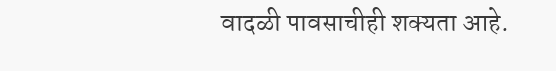वादळी पावसाचीही शक्यता आहे.